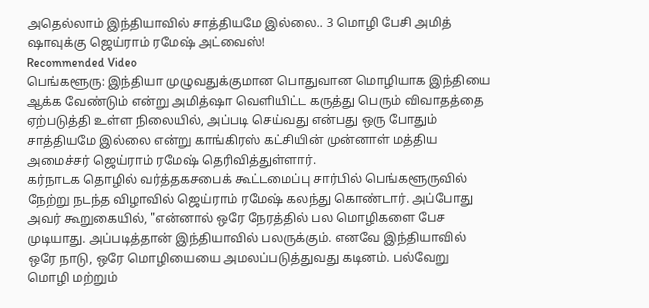அதெல்லாம் இந்தியாவில் சாத்தியமே இல்லை.. 3 மொழி பேசி அமித் ஷாவுக்கு ஜெய்ராம் ரமேஷ் அட்வைஸ்!
Recommended Video
பெங்களூரு: இந்தியா முழுவதுக்குமான பொதுவான மொழியாக இந்தியை ஆக்க வேண்டும் என்று அமித்ஷா வெளியிட்ட கருத்து பெரும் விவாதத்தை ஏற்படுத்தி உள்ள நிலையில், அப்படி செய்வது என்பது ஒரு போதும் சாத்தியமே இல்லை என்று காங்கிரஸ் கட்சியின் முன்னாள் மத்திய அமைச்சர் ஜெய்ராம் ரமேஷ் தெரிவித்துள்ளார்.
கர்நாடக தொழில் வர்த்தகசபைக் கூட்டமைப்பு சார்பில் பெங்களூருவில் நேற்று நடந்த விழாவில் ஜெய்ராம் ரமேஷ் கலந்து கொண்டார். அப்போது அவர் கூறுகையில், "என்னால் ஒரே நேரத்தில் பல மொழிகளை பேச முடியாது. அப்படித்தான் இந்தியாவில் பலருக்கும். எனவே இந்தியாவில் ஒரே நாடு, ஒரே மொழியையை அமலப்படுத்துவது கடினம். பல்வேறு மொழி மற்றும்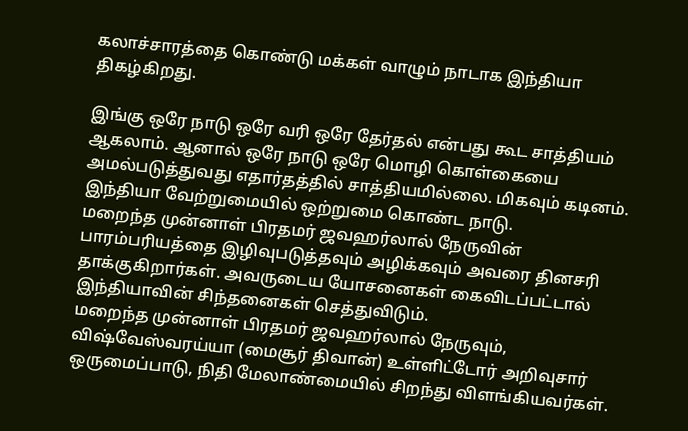கலாச்சாரத்தை கொண்டு மக்கள் வாழும் நாடாக இந்தியா திகழ்கிறது.

இங்கு ஒரே நாடு ஒரே வரி ஒரே தேர்தல் என்பது கூட சாத்தியம் ஆகலாம். ஆனால் ஒரே நாடு ஒரே மொழி கொள்கையை அமல்படுத்துவது எதார்தத்தில் சாத்தியமில்லை. மிகவும் கடினம். இந்தியா வேற்றுமையில் ஒற்றுமை கொண்ட நாடு.
மறைந்த முன்னாள் பிரதமர் ஜவஹர்லால் நேருவின் பாரம்பரியத்தை இழிவுபடுத்தவும் அழிக்கவும் அவரை தினசரி தாக்குகிறார்கள். அவருடைய யோசனைகள் கைவிடப்பட்டால் இந்தியாவின் சிந்தனைகள் செத்துவிடும்.
மறைந்த முன்னாள் பிரதமர் ஜவஹர்லால் நேருவும், விஷ்வேஸ்வரய்யா (மைசூர் திவான்) உள்ளிட்டோர் அறிவுசார் ஒருமைப்பாடு, நிதி மேலாண்மையில் சிறந்து விளங்கியவர்கள்.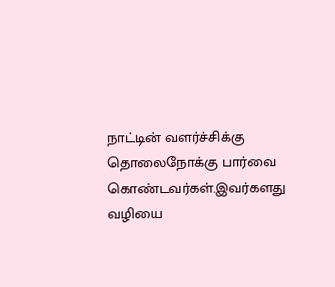நாட்டின் வளர்ச்சிக்கு தொலைநோக்கு பார்வை கொண்டவர்கள்.இவர்களது வழியை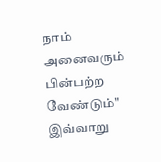நாம் அனைவரும் பின்பற்ற வேண்டும்" இவ்வாறு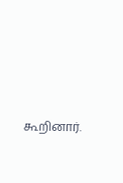கூறினார்.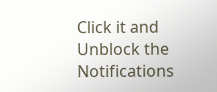Click it and Unblock the Notifications